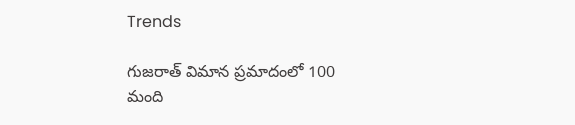Trends

గుజరాత్ విమాన ప్రమాదంలో 100 మంది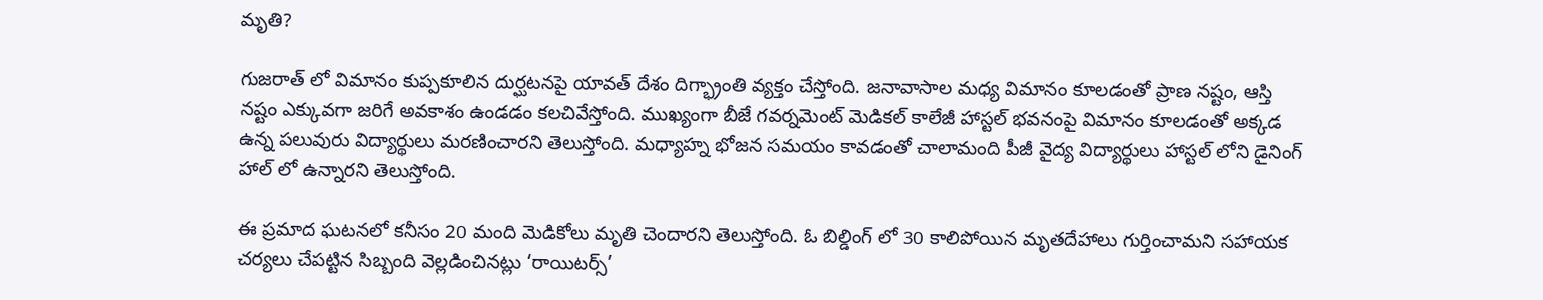మృతి?

గుజరాత్ లో విమానం కుప్పకూలిన దుర్ఘటనపై యావత్ దేశం దిగ్భ్రాంతి వ్యక్తం చేస్తోంది. జనావాసాల మధ్య విమానం కూలడంతో ప్రాణ నష్టం, ఆస్తి నష్టం ఎక్కువగా జరిగే అవకాశం ఉండడం కలచివేస్తోంది. ముఖ్యంగా బీజే గవర్నమెంట్ మెడికల్ కాలేజీ హాస్టల్ భవనంపై విమానం కూలడంతో అక్కడ ఉన్న పలువురు విద్యార్థులు మరణించారని తెలుస్తోంది. మధ్యాహ్న భోజన సమయం కావడంతో చాలామంది పీజీ వైద్య విద్యార్థులు హాస్టల్ లోని డైనింగ్ హాల్ లో ఉన్నారని తెలుస్తోంది.

ఈ ప్రమాద ఘటనలో కనీసం 20 మంది మెడికోలు మృతి చెందారని తెలుస్తోంది. ఓ బిల్డింగ్ లో 30 కాలిపోయిన మృతదేహాలు గుర్తించామని సహాయక చర్యలు చేపట్టిన సిబ్బంది వెల్లడించినట్లు ‘రాయిటర్స్’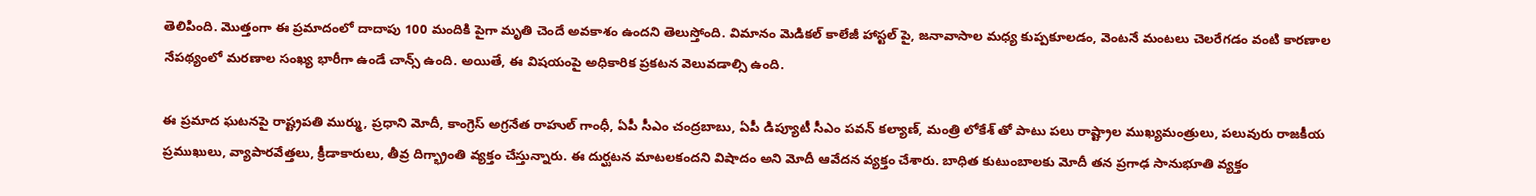తెలిపింది. మొత్తంగా ఈ ప్రమాదంలో దాదాపు 100 మందికి పైగా మృతి చెందే అవకాశం ఉందని తెలుస్తోంది. విమానం మెడికల్ కాలేజీ హాస్టల్ పై, జనావాసాల మధ్య కుప్పకూలడం, వెంటనే మంటలు చెలరేగడం వంటి కారణాల నేపథ్యంలో మరణాల సంఖ్య భారీగా ఉండే చాన్స్ ఉంది. అయితే, ఈ విషయంపై అధికారిక ప్రకటన వెలువడాల్సి ఉంది.

ఈ ప్రమాద ఘటనపై రాష్ట్రపతి ముర్ము, ప్రధాని మోదీ, కాంగ్రెస్ అగ్రనేత రాహుల్ గాంధీ, ఏపీ సీఎం చంద్రబాబు, ఏపీ డిప్యూటీ సీఎం పవన్ కల్యాణ్, మంత్రి లోకేశ్ తో పాటు పలు రాష్ట్రాల ముఖ్యమంత్రులు, పలువురు రాజకీయ ప్రముఖులు, వ్యాపారవేత్తలు, క్రీడాకారులు, తీవ్ర దిగ్భ్రాంతి వ్యక్తం చేస్తున్నారు. ఈ దుర్ఘటన మాటలకందని విషాదం అని మోదీ ఆవేదన వ్యక్తం చేశారు. బాధిత కుటుంబాలకు మోదీ తన ప్రగాఢ సానుభూతి వ్యక్తం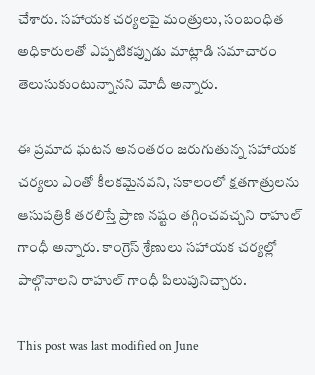చేశారు. సహాయక చర్యలపై మంత్రులు, సంబంధిత అధికారులతో ఎప్పటికప్పుడు మాట్లాడి సమాచారం తెలుసుకుంటున్నానని మోదీ అన్నారు.

ఈ ప్రమాద ఘటన అనంతరం జరుగుతున్న సహాయక చర్యలు ఎంతో కీలకమైనవని, సకాలంలో క్షతగాత్రులను ఆసుపత్రికి తరలిస్తే ప్రాణ నష్టం తగ్గించవచ్చని రాహుల్ గాంధీ అన్నారు. కాంగ్రెస్ శ్రేణులు సహాయక చర్యల్లో పాల్గొనాలని రాహుల్ గాంధీ పిలుపునిచ్చారు.

This post was last modified on June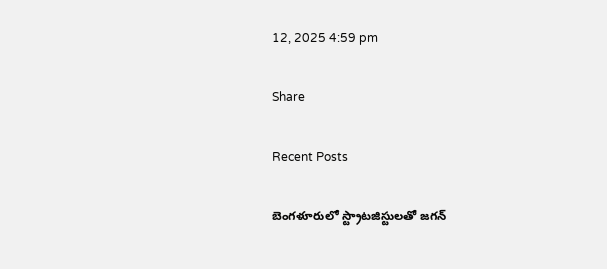12, 2025 4:59 pm

Share

Recent Posts

బెంగ‌ళూరులో స్ట్రాట‌జిస్టుల‌తో జ‌గ‌న్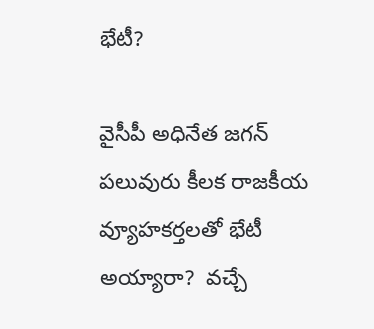భేటీ?

వైసీపీ అధినేత జ‌గ‌న్ ప‌లువురు కీల‌క రాజకీయ వ్యూహ‌క‌ర్త‌ల‌తో భేటీ అయ్యారా?  వ‌చ్చే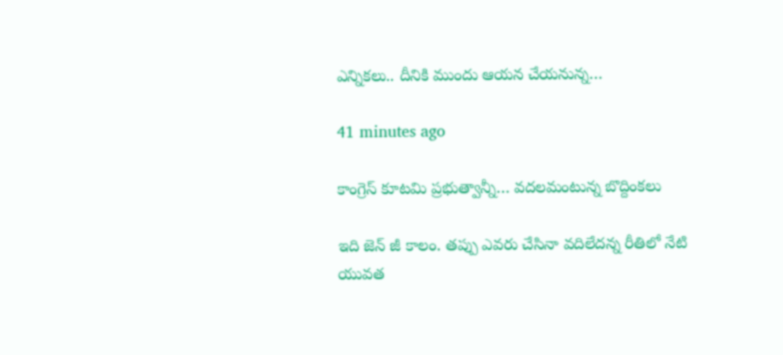ఎన్నిక‌లు.. దీనికి ముందు ఆయ‌న చేయ‌నున్న…

41 minutes ago

కాంగ్రెస్ కూటమి ప్రభుత్వాన్నీ… వదలమంటున్న బొద్దింకలు

ఇది జెన్ జీ కాలం. తప్పు ఎవరు చేసినా వదిలేదన్న రీతిలో నేటి యువత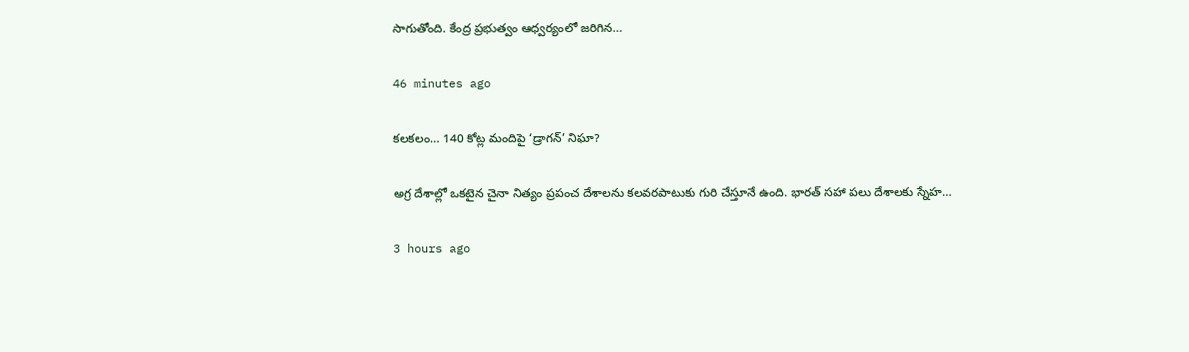సాగుతోంది. కేంద్ర ప్రభుత్వం ఆధ్వర్యంలో జరిగిన…

46 minutes ago

కలకలం… 140 కోట్ల మందిపై ‘డ్రాగన్’ నిఘా?

అగ్ర దేశాల్లో ఒకటైన చైనా నిత్యం ప్రపంచ దేశాలను కలవరపాటుకు గురి చేస్తూనే ఉంది. భారత్ సహా పలు దేశాలకు స్నేహ…

3 hours ago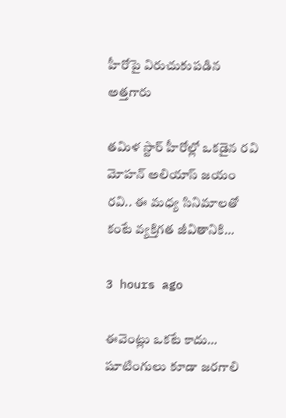హీరోపై విరుచుకుపడిన అత్తగారు

తమిళ స్టార్ హీరోల్లో ఒకడైన రవి మోహన్ అలియాస్ జయం రవి.. ఈ మధ్య సినిమాలతో కంటే వ్యక్తిగత జీవితానికి…

3 hours ago

ఈవెంట్లు ఒకటే కాదు… షూటింగులు కూడా జరగాలి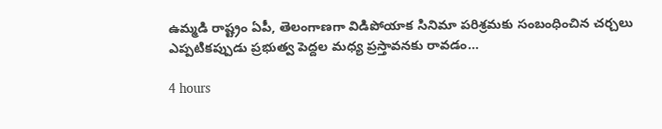ఉమ్మడి రాష్ట్రం ఏపీ, తెలంగాణగా విడిపోయాక సినిమా పరిశ్రమకు సంబంధించిన చర్చలు ఎప్పటికప్పుడు ప్రభుత్వ పెద్దల మధ్య ప్రస్తావనకు రావడం…

4 hours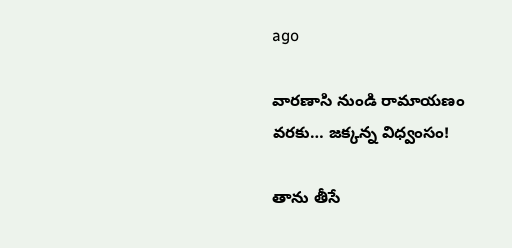ago

వారణాసి నుండి రామాయణం వరకు… జక్కన్న విధ్వంసం!

తాను తీసే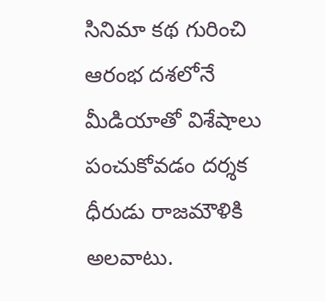సినిమా కథ గురించి ఆరంభ దశలోనే మీడియాతో విశేషాలు పంచుకోవడం దర్శక ధీరుడు రాజమౌళికి అలవాటు.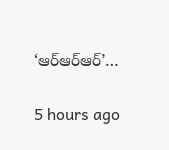‘ఆర్ఆర్ఆర్’…

5 hours ago